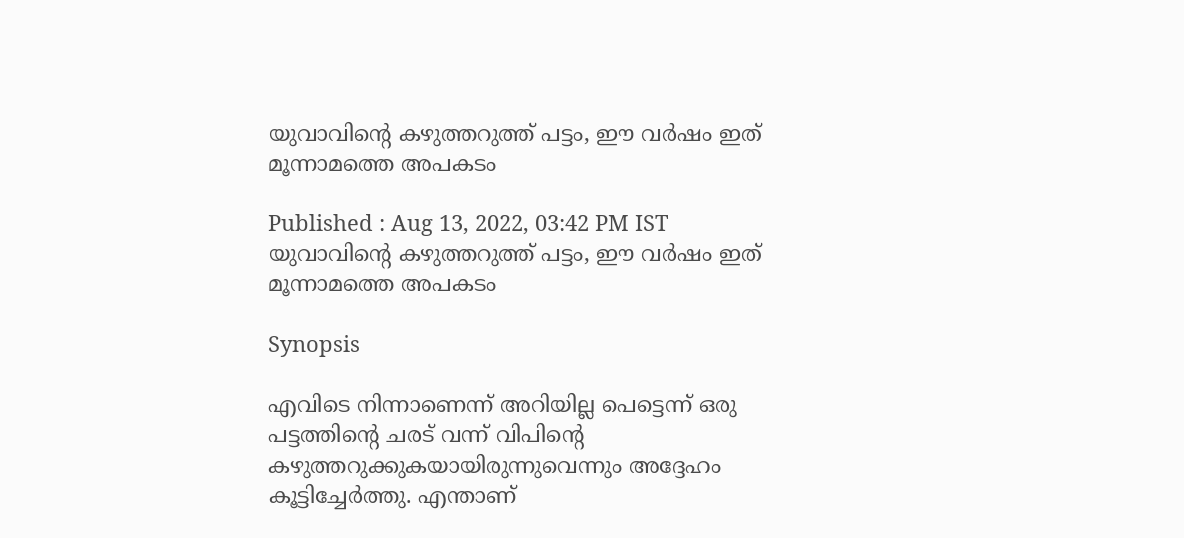യുവാവിന്റെ കഴുത്തറുത്ത് പട്ടം, ഈ വർഷം ഇത് മൂന്നാമത്തെ അപകടം

Published : Aug 13, 2022, 03:42 PM IST
യുവാവിന്റെ കഴുത്തറുത്ത് പട്ടം, ഈ വർഷം ഇത് മൂന്നാമത്തെ അപകടം

Synopsis

എവിടെ നിന്നാണെന്ന് അറിയില്ല പെട്ടെന്ന് ഒരു പട്ടത്തിന്റെ ചരട് വന്ന് വിപിന്റെ കഴുത്തറുക്കുകയായിരുന്നുവെന്നും അദ്ദേഹം കൂട്ടിച്ചേർത്തു. എന്താണ്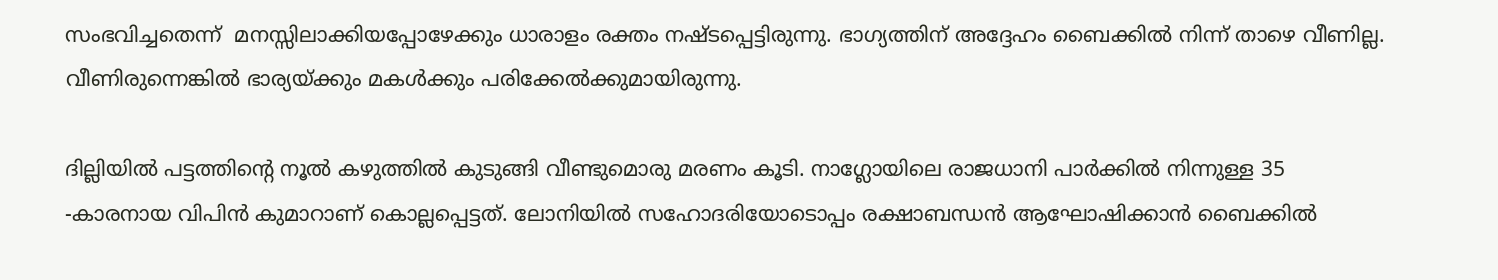സംഭവിച്ചതെന്ന്  മനസ്സിലാക്കിയപ്പോഴേക്കും ധാരാളം രക്തം നഷ്ടപ്പെട്ടിരുന്നു. ഭാഗ്യത്തിന് അദ്ദേഹം ബൈക്കിൽ നിന്ന് താഴെ വീണില്ല. വീണിരുന്നെങ്കിൽ ഭാര്യയ്ക്കും മകൾക്കും പരിക്കേൽക്കുമായിരുന്നു.

ദില്ലിയിൽ പട്ടത്തിന്റെ നൂൽ കഴുത്തിൽ കുടുങ്ങി വീണ്ടുമൊരു മരണം കൂടി. നാഗ്ലോയിലെ രാജധാനി പാർക്കിൽ നിന്നുള്ള 35 -കാരനായ വിപിൻ കുമാറാണ് കൊല്ലപ്പെട്ടത്. ലോനിയിൽ സഹോദരിയോടൊപ്പം രക്ഷാബന്ധൻ ആഘോഷിക്കാൻ ബൈക്കിൽ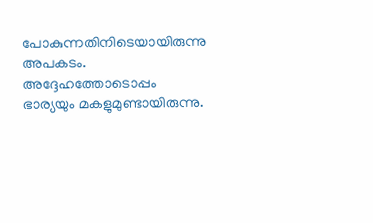പോകുന്നതിനിടെയായിരുന്നു അപകടം. അദ്ദേഹത്തോടൊപ്പം ഭാര്യയും മകളുമുണ്ടായിരുന്നു.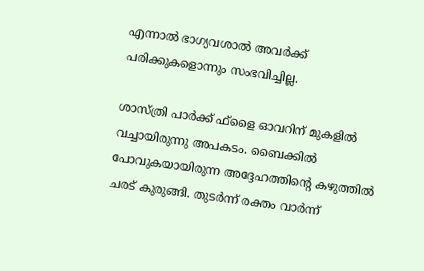എന്നാൽ ഭാഗ്യവശാൽ അവർക്ക് പരിക്കുകളൊന്നും സംഭവിച്ചില്ല.

ശാസ്ത്രി പാർക്ക് ഫ്‌ളൈ ഓവറിന് മുകളിൽ വച്ചായിരുന്നു അപകടം. ബൈക്കിൽ പോവുകയായിരുന്ന അദ്ദേഹത്തിന്റെ കഴുത്തിൽ ചരട് കുരുങ്ങി. തുടർന്ന് രക്തം വാർന്ന്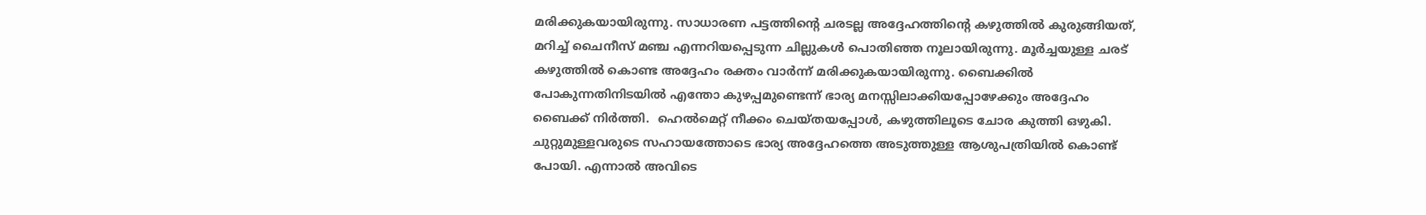മരിക്കുകയായിരുന്നു. സാധാരണ പട്ടത്തിന്റെ ചരടല്ല അദ്ദേഹത്തിന്റെ കഴുത്തിൽ കുരുങ്ങിയത്, മറിച്ച് ചൈനീസ് മഞ്ച എന്നറിയപ്പെടുന്ന ചില്ലുകൾ പൊതിഞ്ഞ നൂലായിരുന്നു. മൂർച്ചയുള്ള ചരട് കഴുത്തിൽ കൊണ്ട അദ്ദേഹം രക്തം വാർന്ന് മരിക്കുകയായിരുന്നു. ബൈക്കിൽ പോകുന്നതിനിടയിൽ എന്തോ കുഴപ്പമുണ്ടെന്ന് ഭാര്യ മനസ്സിലാക്കിയപ്പോഴേക്കും അദ്ദേഹം ബൈക്ക് നിർത്തി.  ഹെൽമെറ്റ് നീക്കം ചെയ്തയപ്പോൾ, കഴുത്തിലൂടെ ചോര കുത്തി ഒഴുകി. ചുറ്റുമുള്ളവരുടെ സഹായത്തോടെ ഭാര്യ അദ്ദേഹത്തെ അടുത്തുള്ള ആശുപത്രിയിൽ കൊണ്ട് പോയി. എന്നാൽ അവിടെ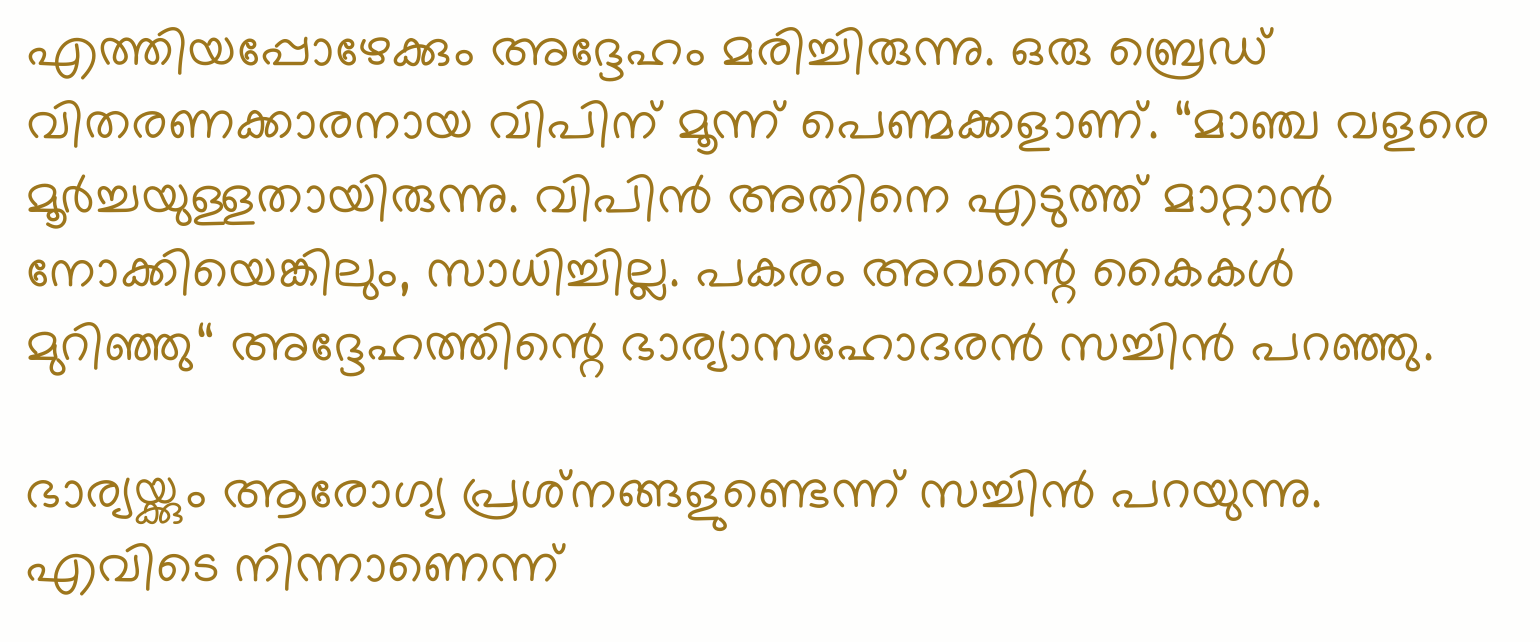എത്തിയപ്പോഴേക്കും അദ്ദേഹം മരിച്ചിരുന്നു. ഒരു ബ്രെഡ് വിതരണക്കാരനായ വിപിന് മൂന്ന് പെണ്മക്കളാണ്. “മാഞ്ച വളരെ മൂർച്ചയുള്ളതായിരുന്നു. വിപിൻ അതിനെ എടുത്ത് മാറ്റാൻ നോക്കിയെങ്കിലും, സാധിച്ചില്ല. പകരം അവന്റെ കൈകൾ മുറിഞ്ഞു“ അദ്ദേഹത്തിന്റെ ഭാര്യാസഹോദരൻ സച്ചിൻ പറഞ്ഞു.

ഭാര്യയ്ക്കും ആരോഗ്യ പ്രശ്‍നങ്ങളുണ്ടെന്ന് സച്ചിൻ പറയുന്നു. എവിടെ നിന്നാണെന്ന്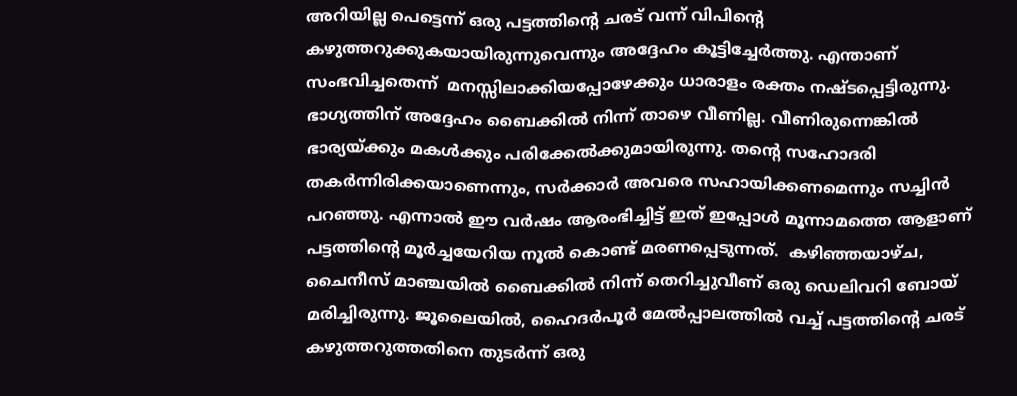അറിയില്ല പെട്ടെന്ന് ഒരു പട്ടത്തിന്റെ ചരട് വന്ന് വിപിന്റെ കഴുത്തറുക്കുകയായിരുന്നുവെന്നും അദ്ദേഹം കൂട്ടിച്ചേർത്തു. എന്താണ് സംഭവിച്ചതെന്ന്  മനസ്സിലാക്കിയപ്പോഴേക്കും ധാരാളം രക്തം നഷ്ടപ്പെട്ടിരുന്നു. ഭാഗ്യത്തിന് അദ്ദേഹം ബൈക്കിൽ നിന്ന് താഴെ വീണില്ല. വീണിരുന്നെങ്കിൽ ഭാര്യയ്ക്കും മകൾക്കും പരിക്കേൽക്കുമായിരുന്നു. തന്റെ സഹോദരി തകർന്നിരിക്കയാണെന്നും, സർക്കാർ അവരെ സഹായിക്കണമെന്നും സച്ചിൻ പറഞ്ഞു. എന്നാൽ ഈ വർഷം ആരംഭിച്ചിട്ട് ഇത് ഇപ്പോൾ മൂന്നാമത്തെ ആളാണ് പട്ടത്തിന്റെ മൂർച്ചയേറിയ നൂൽ കൊണ്ട് മരണപ്പെടുന്നത്.  കഴിഞ്ഞയാഴ്ച, ചൈനീസ് മാഞ്ചയിൽ ബൈക്കിൽ നിന്ന് തെറിച്ചുവീണ് ഒരു ഡെലിവറി ബോയ് മരിച്ചിരുന്നു. ജൂലൈയിൽ, ഹൈദർപൂർ മേൽപ്പാലത്തിൽ വച്ച് പട്ടത്തിന്റെ ചരട് കഴുത്തറുത്തതിനെ തുടർന്ന് ഒരു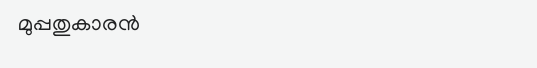മുപ്പതുകാരൻ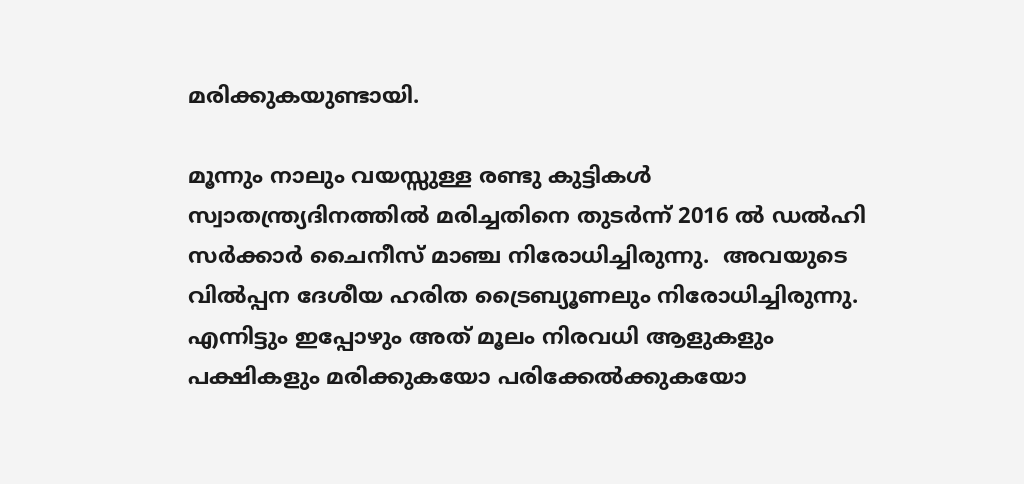മരിക്കുകയുണ്ടായി.

മൂന്നും നാലും വയസ്സുള്ള രണ്ടു കുട്ടികൾ സ്വാതന്ത്ര്യദിനത്തിൽ മരിച്ചതിനെ തുടർന്ന് 2016 ൽ ഡൽഹി സർക്കാർ ചൈനീസ് മാഞ്ച നിരോധിച്ചിരുന്നു.  അവയുടെ വിൽപ്പന ദേശീയ ഹരിത ട്രൈബ്യൂണലും നിരോധിച്ചിരുന്നു. എന്നിട്ടും ഇപ്പോഴും അത് മൂലം നിരവധി ആളുകളും പക്ഷികളും മരിക്കുകയോ പരിക്കേൽക്കുകയോ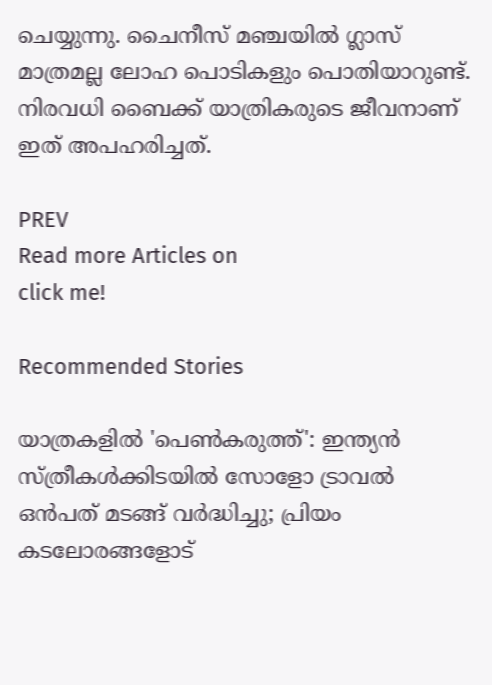ചെയ്യുന്നു. ചൈനീസ് മഞ്ചയിൽ ഗ്ലാസ് മാത്രമല്ല ലോഹ പൊടികളും പൊതിയാറുണ്ട്. നിരവധി ബൈക്ക് യാത്രികരുടെ ജീവനാണ് ഇത് അപഹരിച്ചത്.

PREV
Read more Articles on
click me!

Recommended Stories

യാത്രകളിൽ 'പെൺകരുത്ത്': ഇന്ത്യൻ സ്ത്രീകൾക്കിടയിൽ സോളോ ട്രാവൽ ഒൻപത് മടങ്ങ് വർദ്ധിച്ചു; പ്രിയം കടലോരങ്ങളോട്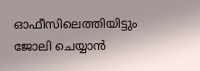ഓഫീസിലെത്തിയിട്ടും ജോലി ചെയ്യാൻ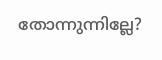തോന്നുന്നില്ലേ?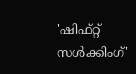'ഷിഫ്റ്റ് സൾക്കിംഗ്'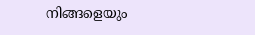നിങ്ങളെയും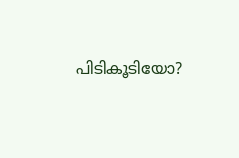പിടികൂടിയോ?